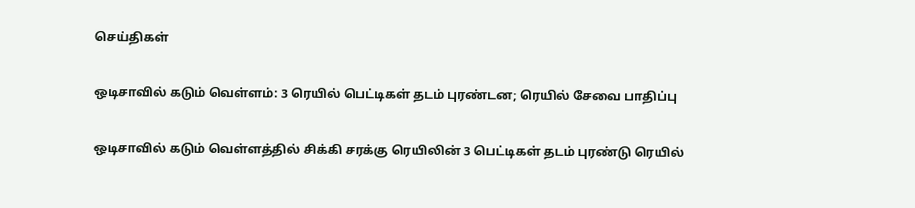செய்திகள்

ஒடிசாவில் கடும் வெள்ளம்: 3 ரெயில் பெட்டிகள் தடம் புரண்டன; ரெயில் சேவை பாதிப்பு

ஒடிசாவில் கடும் வெள்ளத்தில் சிக்கி சரக்கு ரெயிலின் 3 பெட்டிகள் தடம் புரண்டு ரெயில்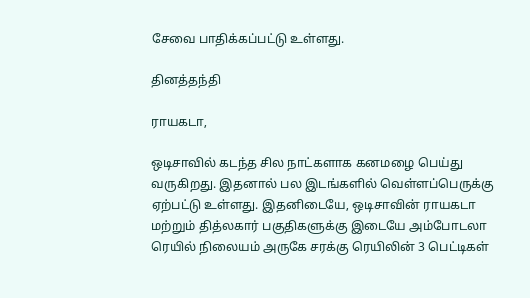சேவை பாதிக்கப்பட்டு உள்ளது.

தினத்தந்தி

ராயகடா,

ஒடிசாவில் கடந்த சில நாட்களாக கனமழை பெய்து வருகிறது. இதனால் பல இடங்களில் வெள்ளப்பெருக்கு ஏற்பட்டு உள்ளது. இதனிடையே, ஒடிசாவின் ராயகடா மற்றும் தித்லகார் பகுதிகளுக்கு இடையே அம்போடலா ரெயில் நிலையம் அருகே சரக்கு ரெயிலின் 3 பெட்டிகள்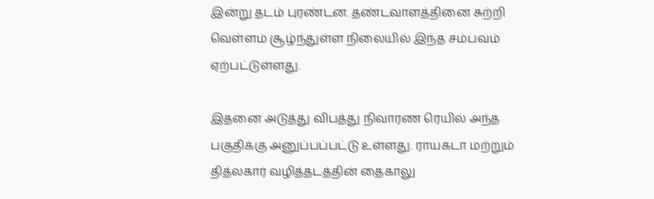இன்று தடம் புரண்டன. தண்டவாளத்தினை சுற்றி வெள்ளம் சூழ்ந்துள்ள நிலையில் இந்த சம்பவம் ஏற்பட்டுள்ளது.

இதனை அடுத்து விபத்து நிவாரண ரெயில் அந்த பகுதிக்கு அனுப்பப்பட்டு உள்ளது. ராயகடா மற்றும் தித்லகார் வழித்தடத்தின் தைகாலு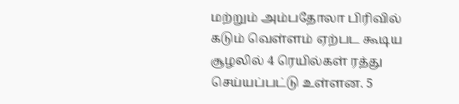மற்றும் அம்பதோலா பிரிவில் கடும் வெள்ளம் ஏற்பட கூடிய சூழலில் 4 ரெயில்கள் ரத்து செய்யப்பட்டு உள்ளன. 5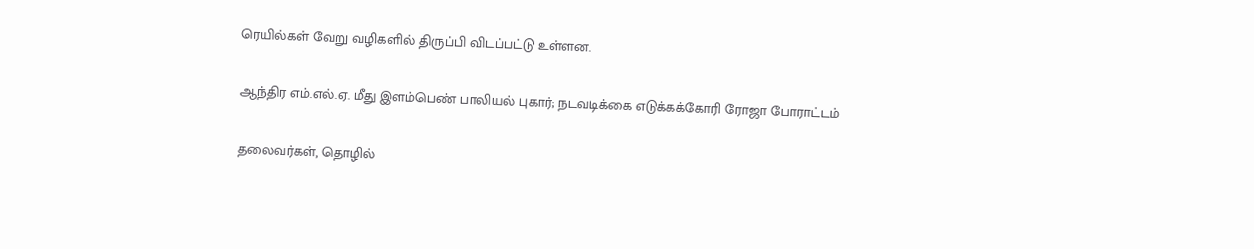ரெயில்கள் வேறு வழிகளில் திருப்பி விடப்பட்டு உள்ளன.

ஆந்திர எம்.எல்.ஏ. மீது இளம்பெண் பாலியல் புகார்; நடவடிக்கை எடுக்கக்கோரி ரோஜா போராட்டம்

தலைவர்கள், தொழில்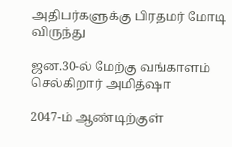அதிபர்களுக்கு பிரதமர் மோடி விருந்து

ஜன.30-ல் மேற்கு வங்காளம் செல்கிறார் அமித்ஷா

2047-ம் ஆண்டிற்குள்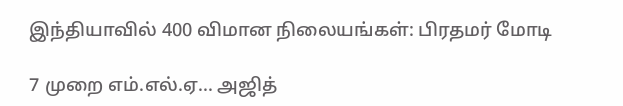இந்தியாவில் 400 விமான நிலையங்கள்: பிரதமர் மோடி

7 முறை எம்.எல்.ஏ... அஜித்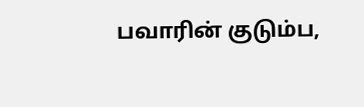பவாரின் குடும்ப,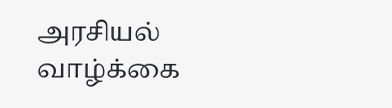அரசியல் வாழ்க்கை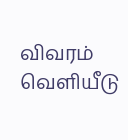விவரம் வெளியீடு